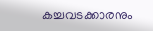കച്ചവടക്കാരനും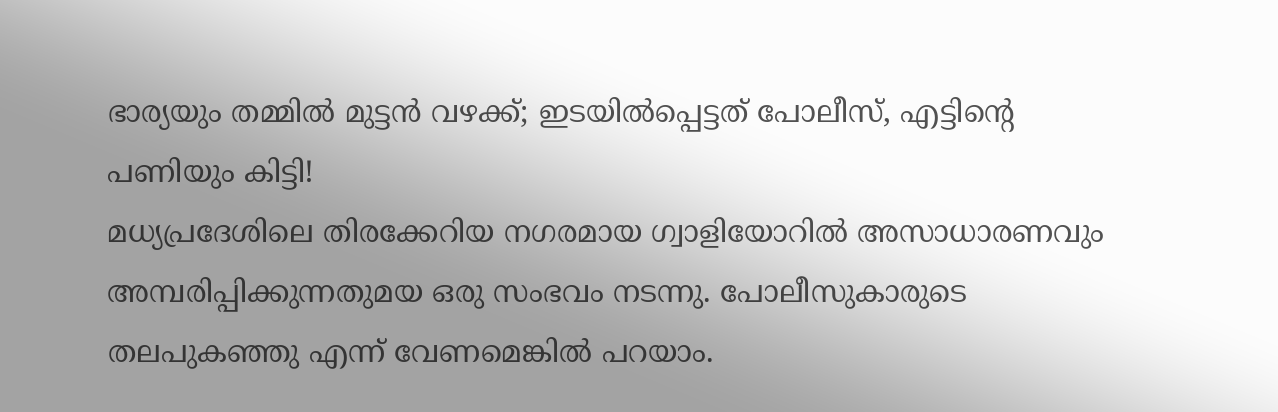ഭാര്യയും തമ്മിൽ മുട്ടൻ വഴക്ക്; ഇടയിൽപ്പെട്ടത് പോലീസ്, എട്ടിന്റെ പണിയും കിട്ടി!
മധ്യപ്രദേശിലെ തിരക്കേറിയ നഗരമായ ഗ്വാളിയോറിൽ അസാധാരണവും അമ്പരിപ്പിക്കുന്നതുമയ ഒരു സംഭവം നടന്നു. പോലീസുകാരുടെ തലപുകഞ്ഞു എന്ന് വേണമെങ്കിൽ പറയാം.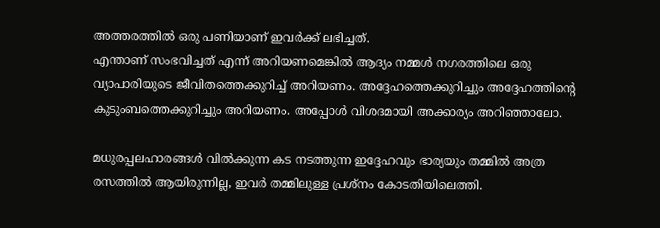അത്തരത്തിൽ ഒരു പണിയാണ് ഇവർക്ക് ലഭിച്ചത്.
എന്താണ് സംഭവിച്ചത് എന്ന് അറിയണമെങ്കിൽ ആദ്യം നമ്മൾ നഗരത്തിലെ ഒരു വ്യാപാരിയുടെ ജീവിതത്തെക്കുറിച്ച് അറിയണം. അദ്ദേഹത്തെക്കുറിച്ചും അദ്ദേഹത്തിന്റെ കുടുംബത്തെക്കുറിച്ചും അറിയണം. അപ്പോൾ വിശദമായി അക്കാര്യം അറിഞ്ഞാലോ.

മധുരപ്പലഹാരങ്ങൾ വിൽക്കുന്ന കട നടത്തുന്ന ഇദ്ദേഹവും ഭാര്യയും തമ്മിൽ അത്ര രസത്തിൽ ആയിരുന്നില്ല, ഇവർ തമ്മിലുള്ള പ്രശ്നം കോടതിയിലെത്തി.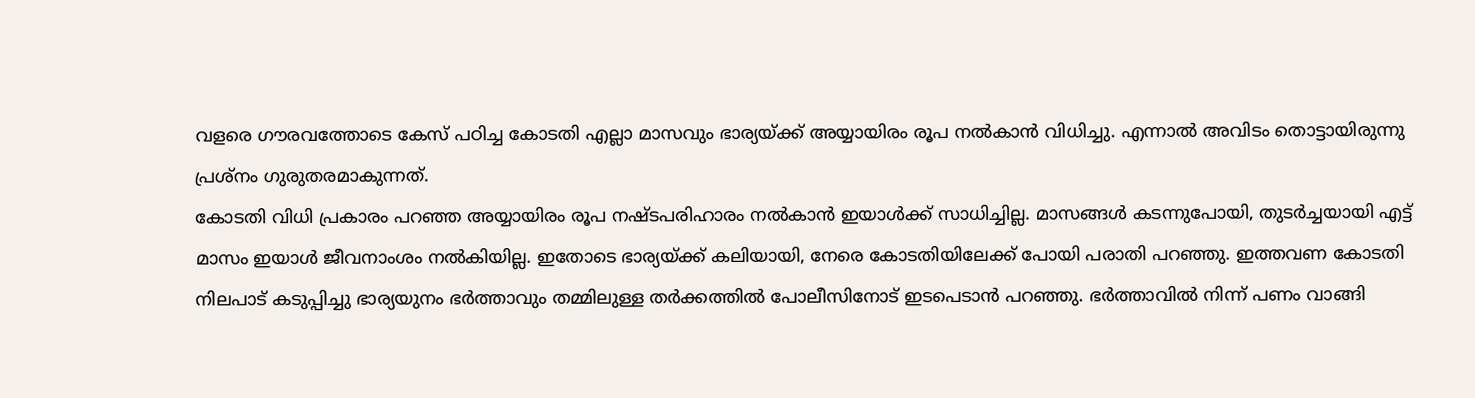വളരെ ഗൗരവത്തോടെ കേസ് പഠിച്ച കോടതി എല്ലാ മാസവും ഭാര്യയ്ക്ക് അയ്യായിരം രൂപ നൽകാൻ വിധിച്ചു. എന്നാൽ അവിടം തൊട്ടായിരുന്നു പ്രശ്നം ഗുരുതരമാകുന്നത്.
കോടതി വിധി പ്രകാരം പറഞ്ഞ അയ്യായിരം രൂപ നഷ്ടപരിഹാരം നൽകാൻ ഇയാൾക്ക് സാധിച്ചില്ല. മാസങ്ങൾ കടന്നുപോയി, തുടർച്ചയായി എട്ട് മാസം ഇയാൾ ജീവനാംശം നൽകിയില്ല. ഇതോടെ ഭാര്യയ്ക്ക് കലിയായി, നേരെ കോടതിയിലേക്ക് പോയി പരാതി പറഞ്ഞു. ഇത്തവണ കോടതി നിലപാട് കടുപ്പിച്ചു ഭാര്യയുനം ഭർത്താവും തമ്മിലുള്ള തർക്കത്തിൽ പോലീസിനോട് ഇടപെടാൻ പറഞ്ഞു. ഭർത്താവിൽ നിന്ന് പണം വാങ്ങി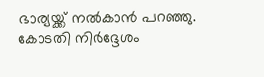ഭാര്യയ്ക്ക് നൽകാൻ പറഞ്ഞു.
കോടതി നിർദ്ദേശം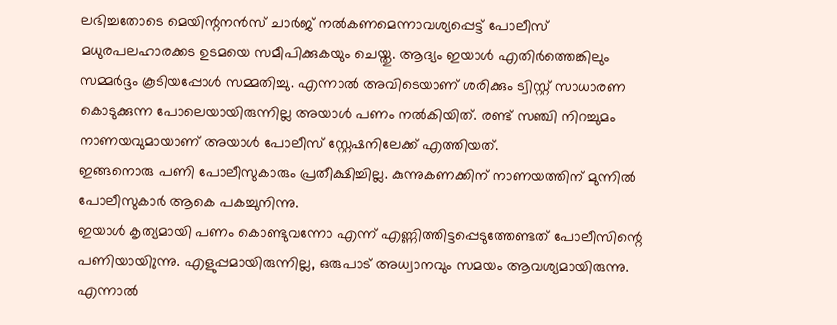ലഭിച്ചതോടെ മെയിന്റനൻസ് ചാർജ് നൽകണമെന്നാവശ്യപ്പെട്ട് പോലീസ് മധുരപലഹാരക്കട ഉടമയെ സമീപിക്കുകയും ചെയ്തു. ആദ്യം ഇയാൾ എതിർത്തെങ്കിലും സമ്മർദ്ദം കൂടിയപ്പോൾ സമ്മതിച്ചു. എന്നാൽ അവിടെയാണ് ശരിക്കും ട്വിസ്റ്റ് സാധാരണ കൊടുക്കുന്ന പോലെയായിരുന്നില്ല അയാൾ പണം നൽകിയിത്. രണ്ട് സഞ്ചി നിറച്ചുമം നാണയവുമായാണ് അയാൾ പോലീസ് സ്റ്റേഷനിലേക്ക് എത്തിയത്.
ഇങ്ങനൊരു പണി പോലീസുകാരും പ്രതീക്ഷിച്ചില്ല. കുന്നുകണക്കിന് നാണയത്തിന് മുന്നിൽ പോലീസുകാർ ആകെ പകച്ചുനിന്നു.
ഇയാൾ കൃത്യമായി പണം കൊണ്ടുവന്നോ എന്ന് എണ്ണിത്തിട്ടപ്പെടുത്തേണ്ടത് പോലീസിന്റെ പണിയായിുന്നു. എളുപ്പമായിരുന്നില്ല, ഒരുപാട് അധ്വാനവും സമയം ആവശ്യമായിരുന്നു.
എന്നാൽ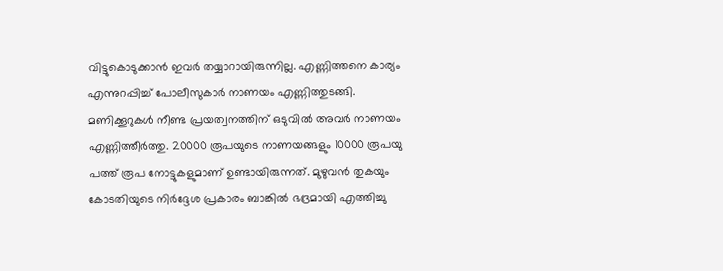വിട്ടുകൊടുക്കാൻ ഇവർ തയ്യാറായിരുന്നില്ല. എണ്ണിത്തനെ കാര്യം എന്നുറപ്പിച്ച് പോലീസുകാർ നാണയം എണ്ണിത്തുടങ്ങി. മണിക്കൂറുകൾ നീണ്ട പ്രയത്വനത്തിന് ഒടുവിൽ അവർ നാണയം എണ്ണിത്തീർത്തു. 20000 രൂപയുടെ നാണയങ്ങളും 10000 രൂപയു പത്ത് രൂപ നോട്ടുകളുമാണ് ഉണ്ടായിരുന്നത്. മുഴുവൻ തുകയും കോടതിയുടെ നിർദ്ദേശ പ്രകാരം ബാങ്കിൽ ഭദ്രമായി എത്തിച്ചു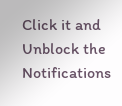Click it and Unblock the Notifications